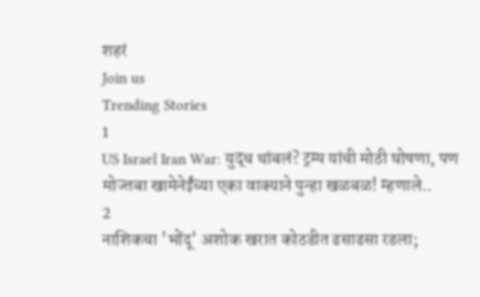शहरं
Join us
Trending Stories
1
US Israel Iran War: युद्ध थांबलं? ट्रम्प यांची मोठी घोषणा, पण मोज्तबा खामेनेईंच्या एका वाक्याने पुन्हा खळबळ! म्हणाले..
2
नाशिकचा 'भोंदू' अशोक खरात कोठडीत ढसाढसा रडला;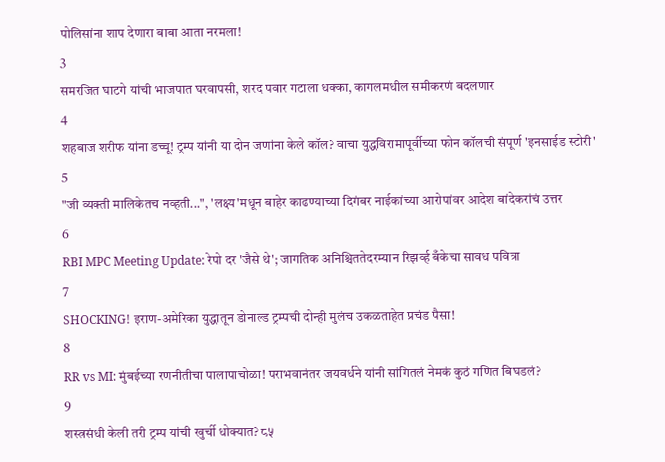पोलिसांना शाप देणारा बाबा आता नरमला!
3
समरजित घाटगे यांची भाजपात घरवापसी, शरद पवार गटाला धक्का, कागलमधील समीकरणं बदलणार
4
शहबाज शरीफ यांना डच्चू! ट्रम्प यांनी या दोन जणांना केले कॉल? वाचा युद्धविरामापूर्वीच्या फोन कॉलची संपूर्ण 'इनसाईड स्टोरी'
5
"जी व्यक्ती मालिकेतच नव्हती...", 'लक्ष्य'मधून बाहेर काढण्याच्या दिगंबर नाईकांच्या आरोपांवर आदेश बांदेकरांचं उत्तर
6
RBI MPC Meeting Update: रेपो दर 'जैसे थे'; जागतिक अनिश्चिततेदरम्यान रिझर्व्ह बँकेचा सावध पवित्रा
7
SHOCKING! इराण-अमेरिका युद्धातून डोनाल्ड ट्रम्पची दोन्ही मुलंच उकळताहेत प्रचंड पैसा!
8
RR vs MI: मुंबईच्या रणनीतीचा पालापाचोळा! पराभवानंतर जयवर्धने यांनी सांगितलं नेमकं कुठं गणित बिघडलं?
9
शस्त्रसंधी केली तरी ट्रम्प यांची खुर्ची धोक्यात? ८५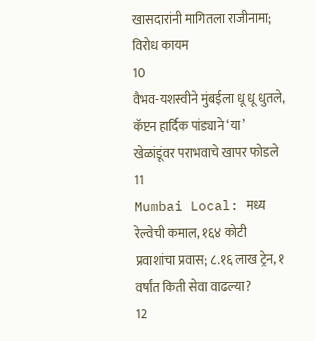खासदारांनी मागितला राजीनामा; विरोध कायम
10
वैभव-यशस्वीने मुंबईला धू धू धुतले, कॅप्टन हार्दिक पांड्याने ‘या’ खेळांडूंवर पराभवाचे खापर फोडले
11
Mumbai Local: मध्य रेल्वेची कमाल, १६४ कोटी प्रवाशांचा प्रवास; ८.१६ लाख ट्रेन, १ वर्षांत किती सेवा वाढल्या?
12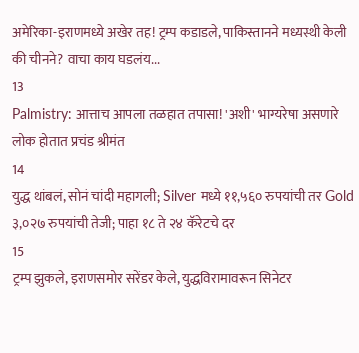अमेरिका-इराणमध्ये अखेर तह! ट्रम्प कडाडले, पाकिस्तानने मध्यस्थी केली की चीनने? वाचा काय घडलंय...
13
Palmistry: आत्ताच आपला तळहात तपासा! 'अशी' भाग्यरेषा असणारे लोक होतात प्रचंड श्रीमंत
14
युद्ध थांबलं, सोनं चांदी महागली; Silver मध्ये ११,५६० रुपयांची तर Gold ३,०२७ रुपयांची तेजी; पाहा १८ ते २४ कॅरेटचे दर
15
ट्रम्प झुकले, इराणसमोर सरेंडर केले, युद्धविरामावरून सिनेटर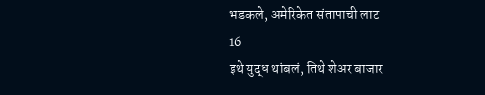भडकले, अमेरिकेत संतापाची लाट
16
इथे युद्ध थांबलं, तिथे शेअर बाजार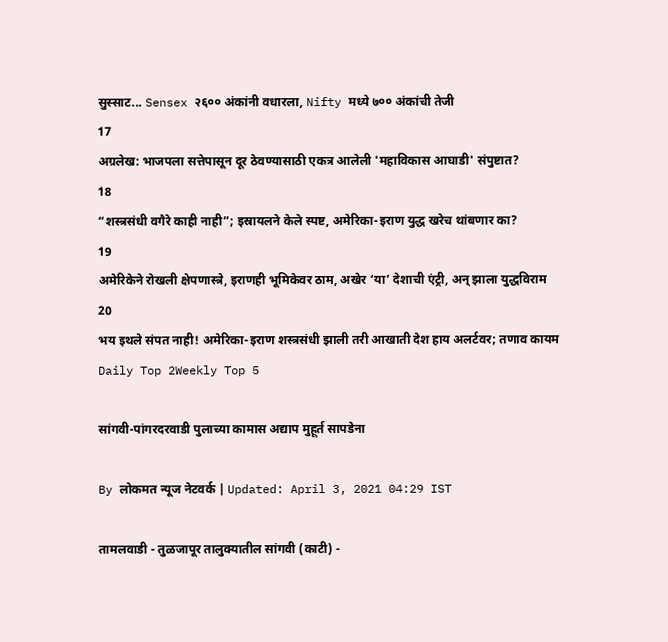सुस्साट... Sensex २६०० अंकांनी वधारला, Nifty मध्ये ७०० अंकांची तेजी
17
अग्रलेख: भाजपला सत्तेपासून दूर ठेवण्यासाठी एकत्र आलेली 'महाविकास आघाडी' संपुष्टात?
18
“शस्त्रसंधी वगैरे काही नाही”; इस्रायलने केले स्पष्ट, अमेरिका-इराण युद्ध खरेच थांबणार का?
19
अमेरिकेने रोखली क्षेपणास्त्रे, इराणही भूमिकेवर ठाम, अखेर ‘या’ देशाची एंट्री, अन् झाला युद्धविराम
20
भय इथले संपत नाही! अमेरिका-इराण शस्त्रसंधी झाली तरी आखाती देश हाय अलर्टवर; तणाव कायम
Daily Top 2Weekly Top 5

सांगवी-पांगरदरवाडी पुलाच्या कामास अद्याप मुहूर्त सापडेना

By लोकमत न्यूज नेटवर्क | Updated: April 3, 2021 04:29 IST

तामलवाडी - तुळजापूर तालुक्यातील सांगवी (काटी) -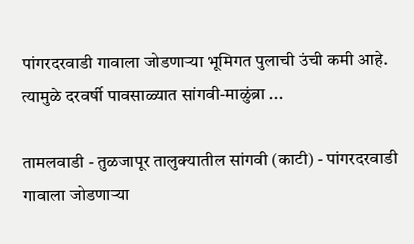पांगरदरवाडी गावाला जोडणाऱ्या भूमिगत पुलाची उंची कमी आहे. त्यामुळे दरवर्षी पावसाळ्यात सांगवी-माळुंब्रा ...

तामलवाडी - तुळजापूर तालुक्यातील सांगवी (काटी) - पांगरदरवाडी गावाला जोडणाऱ्या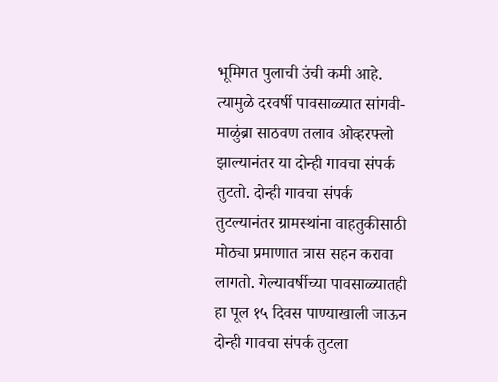भूमिगत पुलाची उंची कमी आहे. त्यामुळे दरवर्षी पावसाळ्यात सांगवी-माळुंब्रा साठवण तलाव ओव्हरफ्लो झाल्यानंतर या दोन्ही गावचा संपर्क तुटतो. दोन्ही गावचा संपर्क तुटल्यानंतर ग्रामस्थांना वाहतुकीसाठी मोठ्या प्रमाणात त्रास सहन करावा लागतो. गेल्यावर्षीच्या पावसाळ्यातही हा पूल १५ दिवस पाण्याखाली जाऊन दोन्ही गावचा संपर्क तुटला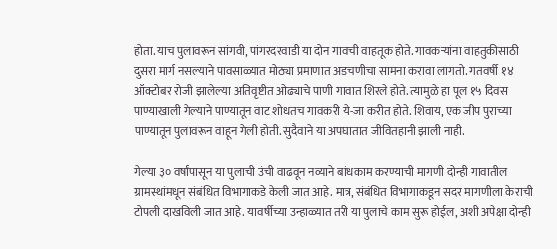होता. याच पुलावरून सांगवी, पांगरदरवाडी या दोन गावची वाहतूक होते. गावकऱ्यांना वाहतुकीसाठी दुसरा मार्ग नसल्याने पावसाळ्यात मोठ्या प्रमाणात अडचणीचा सामना करावा लागतो. गतवर्षी १४ ऑक्टोबर रोजी झालेल्या अतिवृष्टीत ओढ्याचे पाणी गावात शिरले होते. त्यामुळे हा पूल १५ दिवस पाण्याखाली गेल्याने पाण्यातून वाट शोधतच गावकरी ये-जा करीत होते. शिवाय, एक जीप पुराच्या पाण्यातून पुलावरून वाहून गेली होती. सुदैवाने या अपघातात जीवितहानी झाली नाही.

गेल्या ३० वर्षांपासून या पुलाची उंची वाढवून नव्याने बांधकाम करण्याची मागणी दोन्ही गावातील ग्रामस्थांमधून संबंधित विभागाकडे केली जात आहे. मात्र, संबंधित विभागाकडून सदर मागणीला केराची टोपली दाखविली जात आहे. यावर्षीच्या उन्हाळ्यात तरी या पुलाचे काम सुरू होईल, अशी अपेक्षा दोन्ही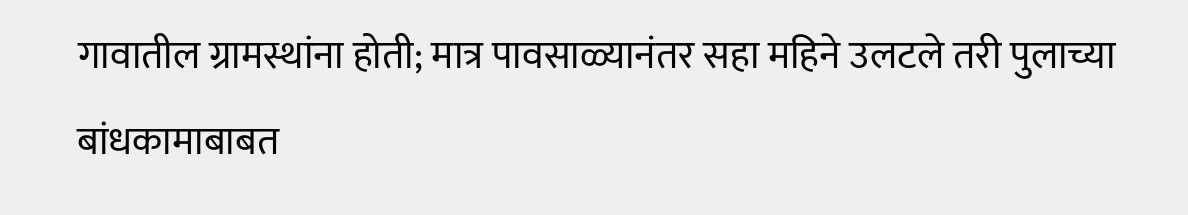गावातील ग्रामस्थांना होती; मात्र पावसाळ्यानंतर सहा महिने उलटले तरी पुलाच्या बांधकामाबाबत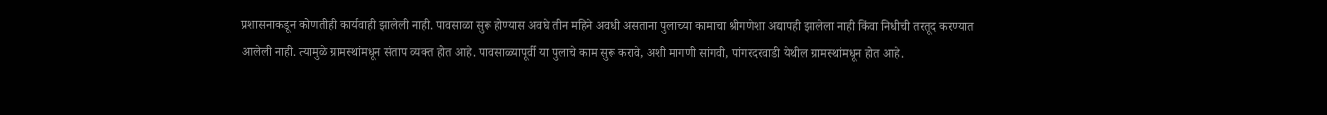प्रशासनाकडून कोणतीही कार्यवाही झालेली नाही. पावसाळा सुरू होण्यास अवघे तीन महिने अवधी असताना पुलाच्या कामाचा श्रीगणेशा अद्यापही झालेला नाही किंवा निधीची तरतूद करण्यात आलेली नाही. त्यामुळे ग्रामस्थांमधून संताप व्यक्त होत आहे. पावसाळ्यापूर्वी या पुलाचे काम सुरू करावे, अशी मागणी सांगवी, पांगरदरवाडी येथील ग्रामस्थांमधून होत आहे.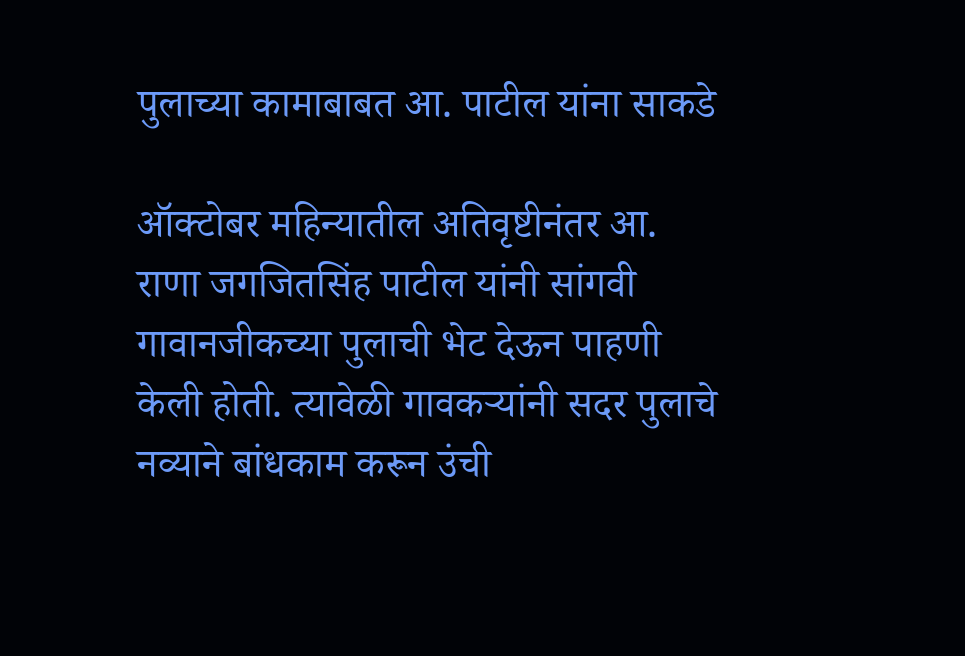पुलाच्या कामाबाबत आ. पाटील यांना साकडे

ऑक्टोबर महिन्यातील अतिवृष्टीनंतर आ. राणा जगजितसिंह पाटील यांनी सांगवी गावानजीकच्या पुलाची भेट देऊन पाहणी केली होती. त्यावेळी गावकऱ्यांनी सदर पुलाचे नव्याने बांधकाम करून उंची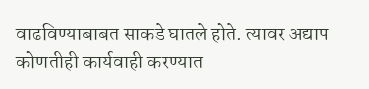वाढविण्याबाबत साकडे घातले होते. त्यावर अद्याप कोणतीही कार्यवाही करण्यात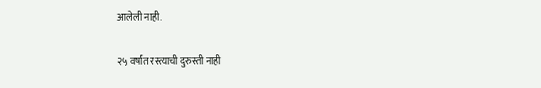आलेली नाही.

२५ वर्षांत रस्त्याची दुरुस्ती नाही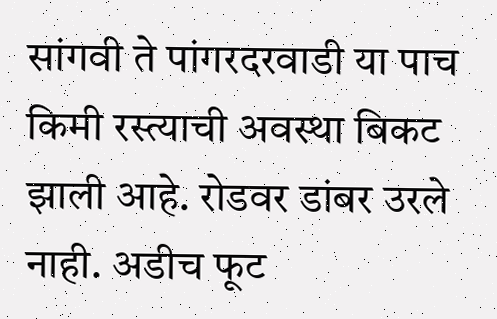सांगवी ते पांगरदरवाडी या पाच किमी रस्त्याची अवस्था बिकट झाली आहे. रोडवर डांबर उरले नाही. अडीच फूट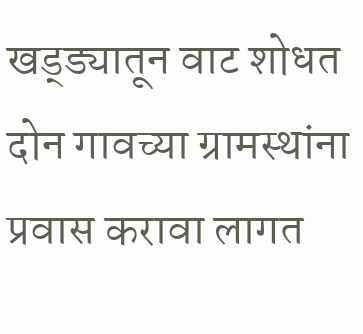खड्ड्यातून वाट शोधत दोन गावच्या ग्रामस्थांना प्रवास करावा लागत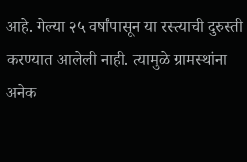आहे. गेल्या २५ वर्षांपासून या रस्त्याची दुरुस्ती करण्यात आलेली नाही. त्यामुळे ग्रामस्थांना अनेक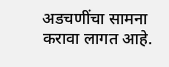अडचणींचा सामना करावा लागत आहे.